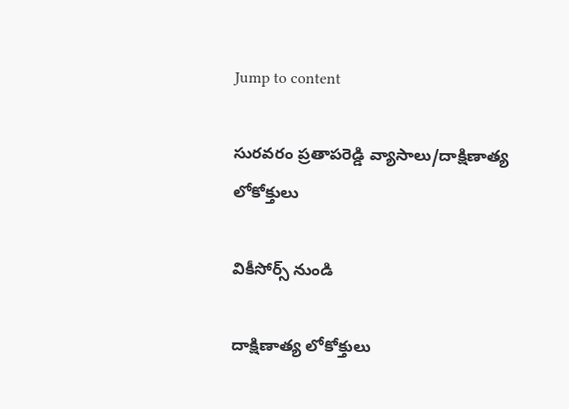Jump to content

సురవరం ప్రతాపరెడ్డి వ్యాసాలు/దాక్షిణాత్య లోకోక్తులు

వికీసోర్స్ నుండి

దాక్షిణాత్య లోకోక్తులు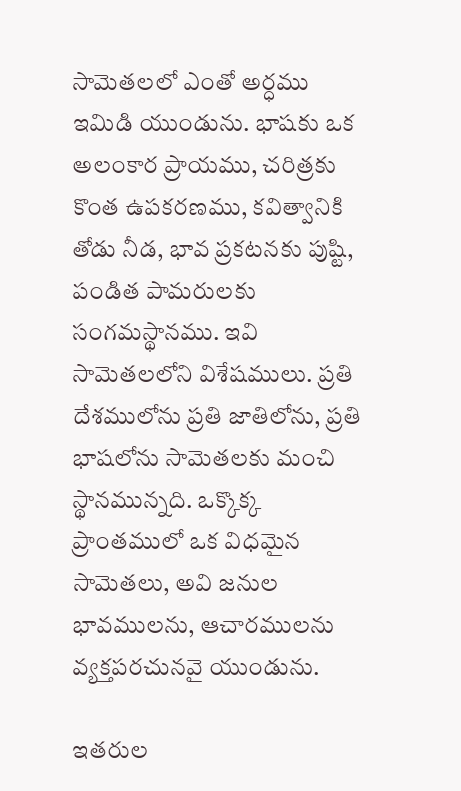సామెతలలో ఎంతో అర్ధము ఇమిడి యుండును. భాషకు ఒక అలంకార ప్రాయము, చరిత్రకు కొంత ఉపకరణము, కవిత్వానికి తోడు నీడ, భావ ప్రకటనకు పుష్టి, పండిత పామరులకు సంగమస్థానము. ఇవి సామెతలలోని విశేషములు. ప్రతి దేశములోను ప్రతి జాతిలోను, ప్రతి భాషలోను సామెతలకు మంచి స్థానమున్నది. ఒక్కొక్క ప్రాంతములో ఒక విధమైన సామెతలు, అవి జనుల భావములను, ఆచారములను వ్యక్తపరచునవై యుండును.

ఇతరుల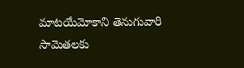మాటయేమోకాని తెనుగువారి సామెతలకు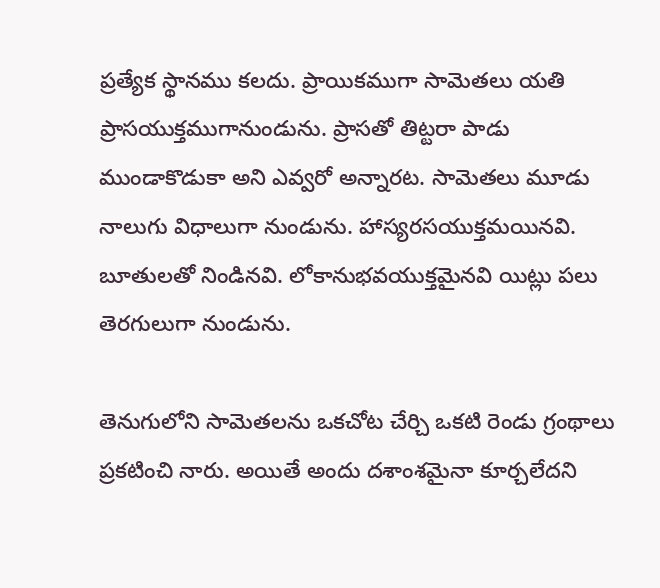ప్రత్యేక స్థానము కలదు. ప్రాయికముగా సామెతలు యతి ప్రాసయుక్తముగానుండును. ప్రాసతో తిట్టరా పాడు ముండాకొడుకా అని ఎవ్వరో అన్నారట. సామెతలు మూడు నాలుగు విధాలుగా నుండును. హాస్యరసయుక్తమయినవి. బూతులతో నిండినవి. లోకానుభవయుక్తమైనవి యిట్లు పలు తెరగులుగా నుండును.

తెనుగులోని సామెతలను ఒకచోట చేర్చి ఒకటి రెండు గ్రంథాలు ప్రకటించి నారు. అయితే అందు దశాంశమైనా కూర్చలేదని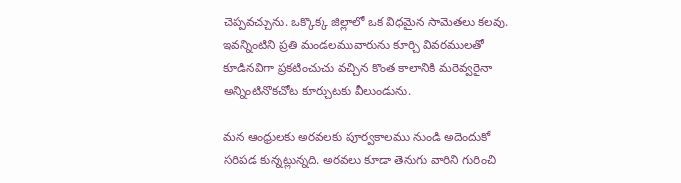చెప్పవచ్చును. ఒక్కొక్క జిల్లాలో ఒక విధమైన సామెతలు కలవు. ఇవన్నింటిని ప్రతి మండలమువారును కూర్చి వివరములతో కూడినవిగా ప్రకటించుచు వచ్చిన కొంత కాలానికి మరెవ్వరైనా అన్నింటినొకచోట కూర్చుటకు వీలుండును.

మన ఆంధ్రులకు అరవలకు పూర్వకాలము నుండి అదెందుకో సరిపడ కున్నట్లున్నది. అరవలు కూడా తెనుగు వారిని గురించి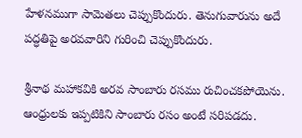హేళనముగా సామెతలు చెప్పుకొందురు. తెనుగువారును అదే పద్ధతిపై అరవవారిని గురించి చెప్పుకొందురు.

శ్రీనాథ మహాకవికి అరవ సాంబారు రసము రుచించకపోయెను. ఆంధ్రులకు ఇప్పటికిని సాంబారు రసం అంటే సరిపడదు.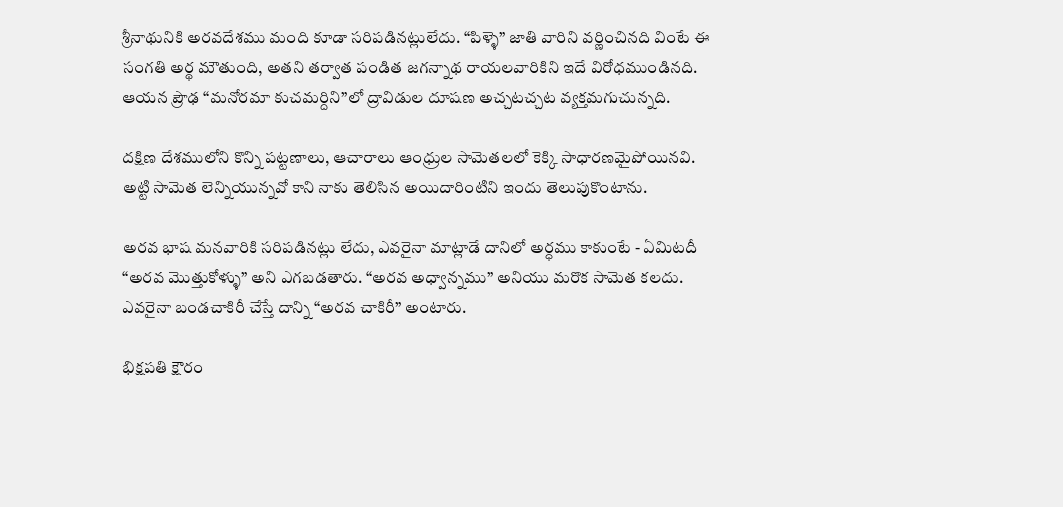శ్రీనాథునికి అరవదేశము మంది కూడా సరిపడినట్లులేదు. “పిళ్ళె” జాతి వారిని వర్ణించినది వింటే ఈ సంగతి అర్థ మౌతుంది, అతని తర్వాత పండిత జగన్నాథ రాయలవారికిని ఇదే విరోధముండినది. ఆయన ప్రౌఢ “మనోరమా కుచమర్దిని”లో ద్రావిడుల దూషణ అచ్చటచ్చట వ్యక్తమగుచున్నది.

దక్షిణ దేశములోని కొన్ని పట్టణాలు, ఆచారాలు ఆంధ్రుల సామెతలలో కెక్కి సాధారణమైపోయినవి. అట్టి సామెత లెన్నియున్నవో కాని నాకు తెలిసిన అయిదారింటిని ఇందు తెలుపుకొంటాను.

అరవ భాష మనవారికి సరిపడినట్లు లేదు, ఎవరైనా మాట్లాడే దానిలో అర్ధము కాకుంటే - ఏమిటదీ “అరవ మొత్తుకోళ్ళు” అని ఎగబడతారు. “అరవ అధ్వాన్నము” అనియు మరొక సామెత కలదు. ఎవరైనా బండచాకిరీ చేస్తే దాన్ని “అరవ చాకిరీ” అంటారు.

భిక్షపతి క్షౌరం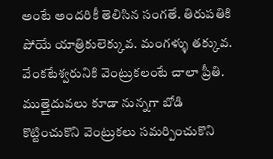అంటే అందరికీ తెలిసిన సంగతే. తిరుపతికి పోయే యాత్రికులెక్కువ. మంగళ్ళు తక్కువ. వేంకటేశ్వరునికి వెంట్రుకలంటే చాలా ప్రీతి. ముత్తైదువలు కూడా నున్నగా బోడి కొట్టించుకొని వెంట్రుకలు సమర్పించుకొని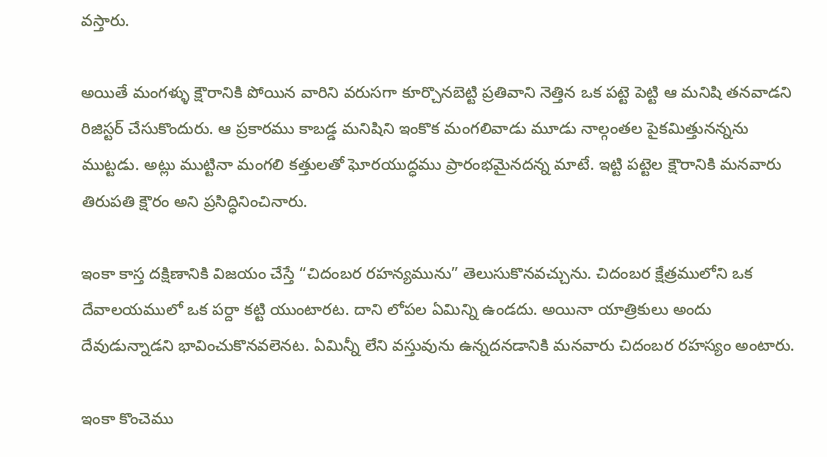వస్తారు.

అయితే మంగళ్ళు క్షౌరానికి పోయిన వారిని వరుసగా కూర్చొనబెట్టి ప్రతివాని నెత్తిన ఒక పట్టె పెట్టి ఆ మనిషి తనవాడని రిజిస్టర్‌ చేసుకొందురు. ఆ ప్రకారము కాబడ్డ మనిషిని ఇంకొక మంగలివాడు మూడు నాల్గంతల పైకమిత్తునన్నను ముట్టడు. అట్లు ముట్టినా మంగలి కత్తులతో ఘోరయుద్ధము ప్రారంభమైనదన్న మాటే. ఇట్టి పట్టెల క్షౌరానికి మనవారు తిరుపతి క్షౌరం అని ప్రసిద్ధినించినారు.

ఇంకా కాస్త దక్షిణానికి విజయం చేస్తే “చిదంబర రహన్యమును” తెలుసుకొనవచ్చును. చిదంబర క్షేత్రములోని ఒక దేవాలయములో ఒక పర్దా కట్టి యుంటారట. దాని లోపల ఏమిన్ని ఉండదు. అయినా యాత్రికులు అందు దేవుడున్నాడని భావించుకొనవలెనట. ఏమిన్నీ లేని వస్తువును ఉన్నదనడానికి మనవారు చిదంబర రహస్యం అంటారు.

ఇంకా కొంచెము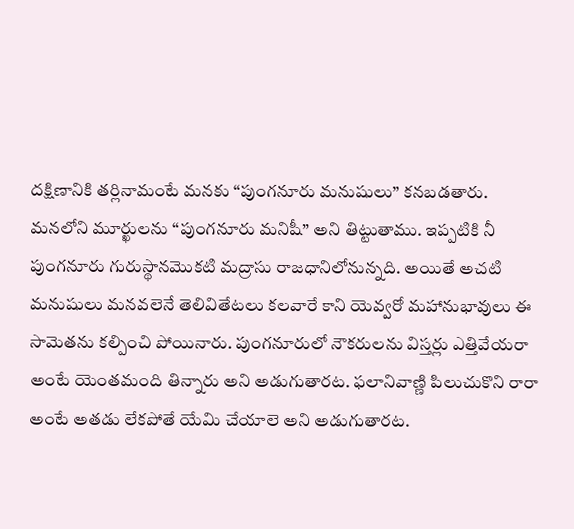దక్షిణానికి తర్లినామంటే మనకు “పుంగనూరు మనుషులు” కనబడతారు. మనలోని మూర్ఖులను “పుంగనూరు మనిషీ” అని తిట్టుతాము. ఇప్పటికి నీ పుంగనూరు గురుస్థానమొకటి మద్రాసు రాజధానిలోనున్నది. అయితే అచటి మనుషులు మనవలెనే తెలివితేటలు కలవారే కాని యెవ్వరో మహానుభావులు ఈ సామెతను కల్పించి పోయినారు. పుంగనూరులో నౌకరులను విస్తర్లు ఎత్తివేయరా అంటే యెంతమంది తిన్నారు అని అడుగుతారట. ఫలానివాణ్ణి పిలుచుకొని రారా అంటే అతడు లేకపోతే యేమి చేయాలె అని అడుగుతారట.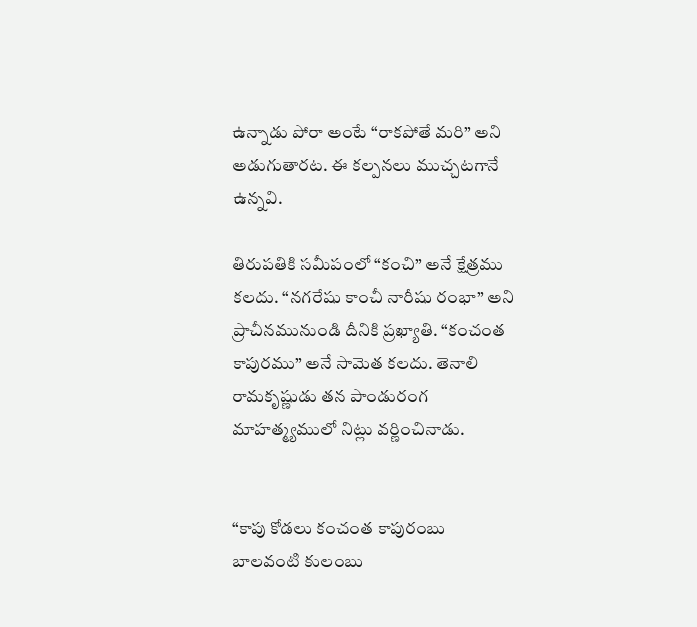ఉన్నాడు పోరా అంటే “రాకపోతే మరి” అని అడుగుతారట. ఈ కల్పనలు ముచ్చటగానే ఉన్నవి.

తిరుపతికి సమీపంలో “కంచి” అనే క్షేత్రము కలదు. “నగరేషు కాంచీ నారీషు రంభా” అని ప్రాచీనమునుండి దీనికి ప్రఖ్యాతి. “కంచంత కాపురము” అనే సామెత కలదు. తెనాలి రామకృష్ణుడు తన పాండురంగ మాహత్మ్యములో నిట్లు వర్ణించినాడు.


“కాపు కోడలు కంచంత కాపురంబు
బాలవంటి కులంబు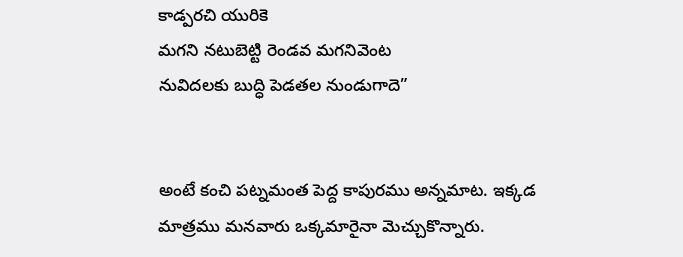కాడ్పరచి యురికె
మగని నటుబెట్టి రెండవ మగనివెంట
నువిదలకు బుద్ధి పెడతల నుండుగాదె”


అంటే కంచి పట్నమంత పెద్ద కాపురము అన్నమాట. ఇక్కడ మాత్రము మనవారు ఒక్కమారైనా మెచ్చుకొన్నారు.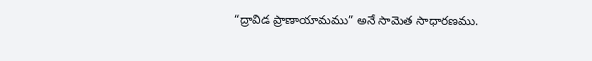“ద్రావిడ ప్రాణాయామము” అనే సామెత సాధారణము.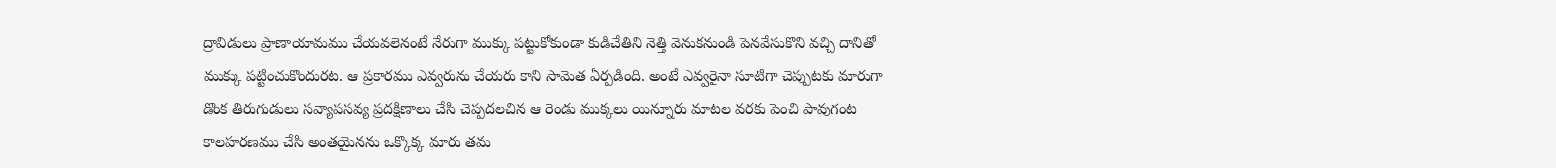ద్రావిడులు ప్రాణాయామము చేయవలెనంటే నేరుగా ముక్కు పట్టుకోకుండా కుడిచేతిని నెత్తి వెనుకనుండి పెనవేసుకొని వచ్చి దానితో ముక్కు పట్టించుకొందురట. ఆ ప్రకారము ఎవ్వరును చేయరు కాని సామెత ఏర్పడింది. అంటే ఎవ్వరైనా సూటిగా చెప్పుటకు మారుగా డొంక తిరుగుడులు సవ్యాపసవ్య ప్రదక్షిణాలు చేసి చెప్పదలచిన ఆ రెండు ముక్కలు యిన్నూరు మాటల వరకు పెంచి పావుగంట కాలహరణము చేసి అంతయైనను ఒక్కొక్క మారు తమ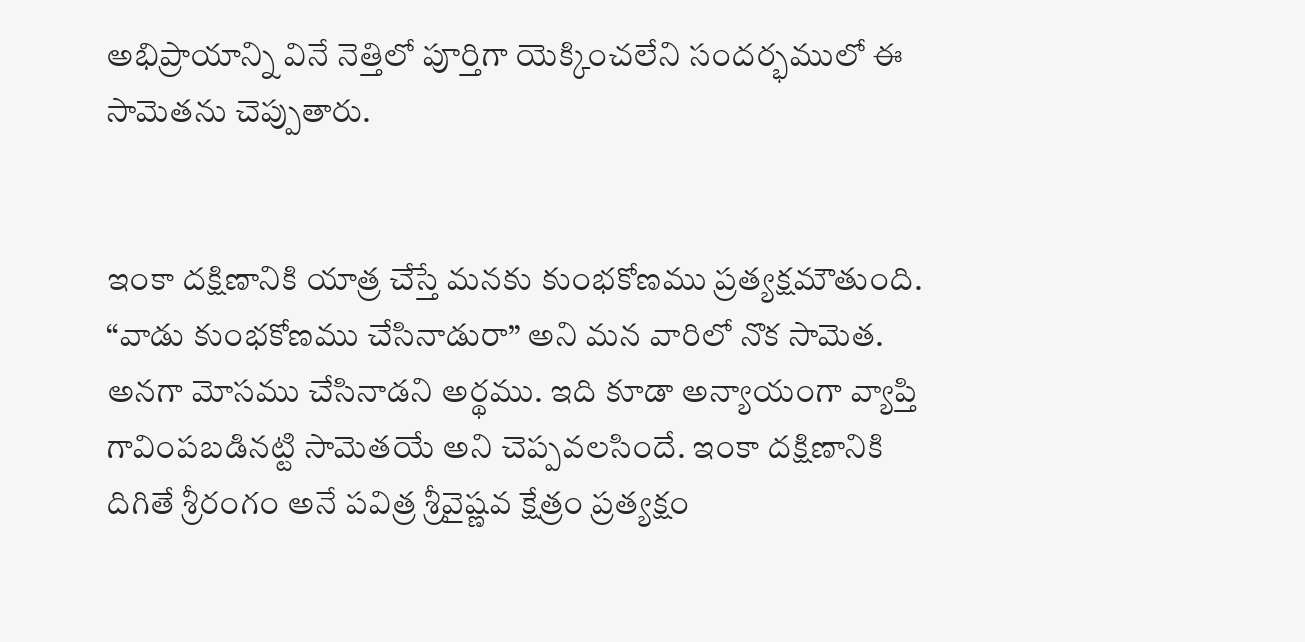అభిప్రాయాన్ని వినే నెత్తిలో పూర్తిగా యెక్కించలేని సందర్భములో ఈ సామెతను చెప్పుతారు.


ఇంకా దక్షిణానికి యాత్ర చేస్తే మనకు కుంభకోణము ప్రత్యక్షమౌతుంది. “వాడు కుంభకోణము చేసినాడురా” అని మన వారిలో నొక సామెత. అనగా మోసము చేసినాడని అర్థము. ఇది కూడా అన్యాయంగా వ్యాప్తి గావింపబడినట్టి సామెతయే అని చెప్పవలసిందే. ఇంకా దక్షిణానికి దిగితే శ్రీరంగం అనే పవిత్ర శ్రీవైష్ణవ క్షేత్రం ప్రత్యక్షం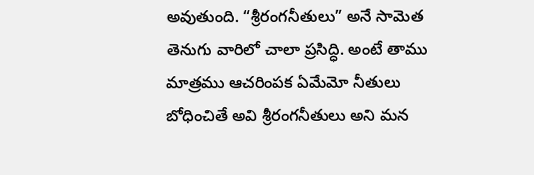అవుతుంది. “శ్రీరంగనీతులు” అనే సామెత తెనుగు వారిలో చాలా ప్రసిద్ధి. అంటే తాము మాత్రము ఆచరింపక ఏమేమో నీతులు బోధించితే అవి శ్రీరంగనీతులు అని మన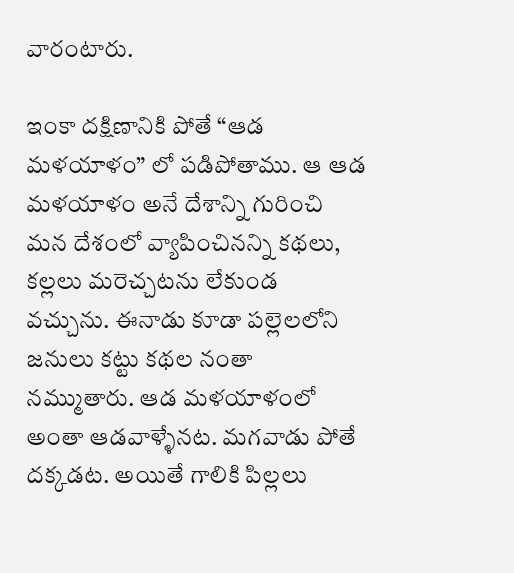వారంటారు.

ఇంకా దక్షిణానికి పోతే “ఆడ మళయాళం” లో పడిపోతాము. ఆ ఆడ మళయాళం అనే దేశాన్ని గురించి మన దేశంలో వ్యాపించినన్ని కథలు, కల్లలు మరెచ్చటను లేకుండ వచ్చును. ఈనాడు కూడా పల్లెలలోని జనులు కట్టు కథల నంతా నమ్ముతారు. ఆడ మళయాళంలో అంతా ఆడవాళ్ళేనట. మగవాడు పోతే దక్కడట. అయితే గాలికి పిల్లలు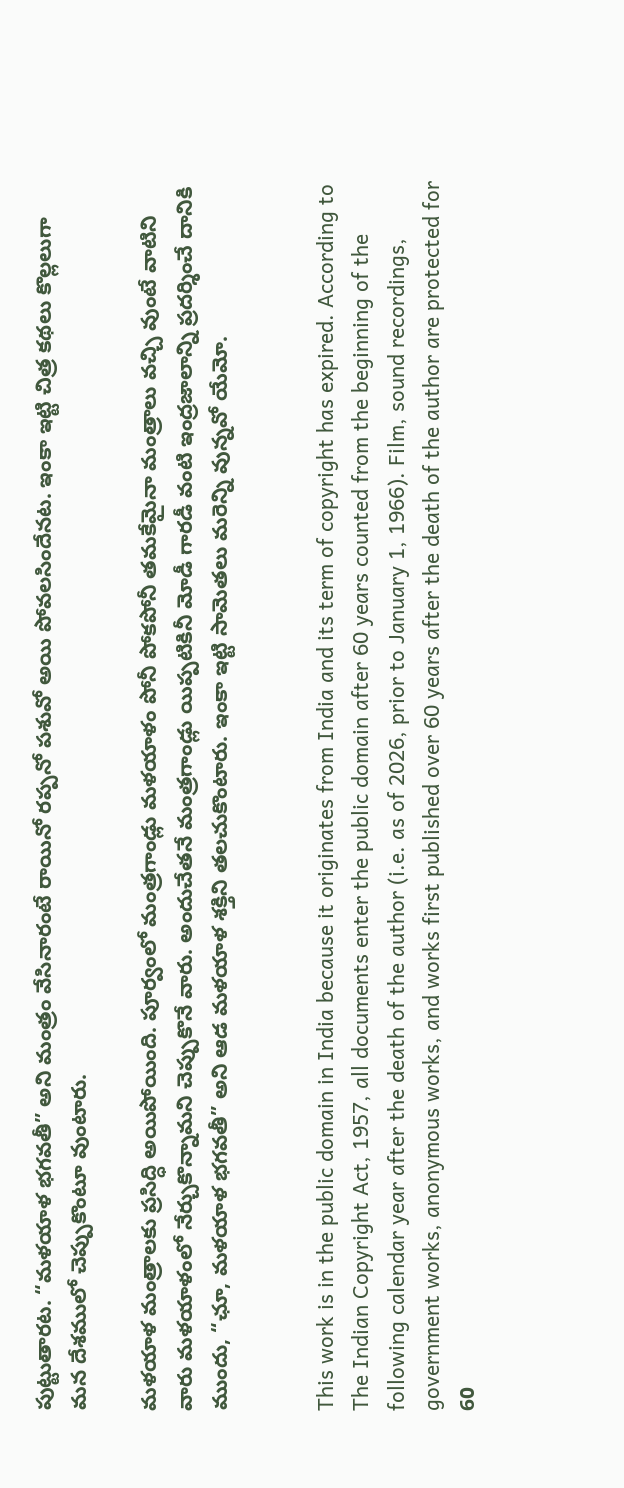పుట్టుతారట. “మళయాళ భగవతీ” అని మంత్రం వేసినారంటే రాయినో రప్పనో పశువో అయి పోవలసిందేనట. ఇంకా ఇట్టి చిత్ర కథలు కొల్లలుగా మన దేశములో చెప్పుకొంటూ వుంటారు.

మళయాళ మంత్రాలకు ప్రసిద్ధి అయిపోయింది. పూర్వంలో మంత్రగాండ్లు మళయాళం పోనీ పోకపోనీ తమకేమైనా మంత్రాలు వచ్చి వుంటే వాటిని వారు మళయాళంలో నేర్చుకొన్నామని చెప్పుకొనే వారు. అందుచేతనే మంత్రగాండ్లు యిప్పటికినీ మోడీ గారడీ వంటి ఇంద్రజాలాన్ని ప్రదర్శించే దానికి ముందు, “ఛూ, మళయాళ భగవతీ” అని ఆడ మళయాళ శక్తిని తలచుకొంటారు. ఇంకా ఇట్టి సామెతలు మరెన్ని వున్నవో యేమో.


This work is in the public domain in India because it originates from India and its term of copyright has expired. According to The Indian Copyright Act, 1957, all documents enter the public domain after 60 years counted from the beginning of the following calendar year after the death of the author (i.e. as of 2026, prior to January 1, 1966). Film, sound recordings, government works, anonymous works, and works first published over 60 years after the death of the author are protected for 60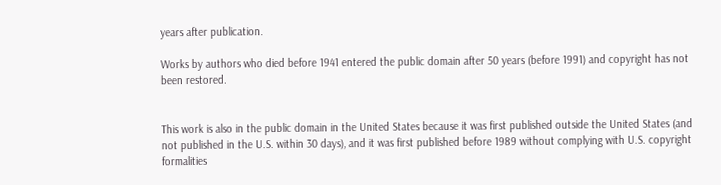years after publication.

Works by authors who died before 1941 entered the public domain after 50 years (before 1991) and copyright has not been restored.


This work is also in the public domain in the United States because it was first published outside the United States (and not published in the U.S. within 30 days), and it was first published before 1989 without complying with U.S. copyright formalities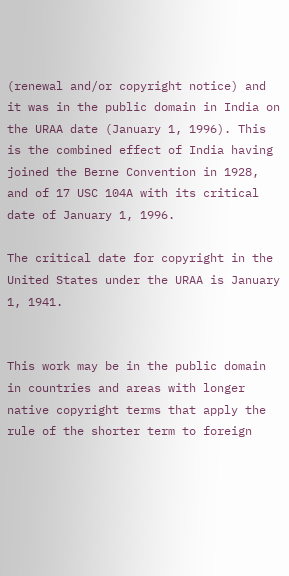(renewal and/or copyright notice) and it was in the public domain in India on the URAA date (January 1, 1996). This is the combined effect of India having joined the Berne Convention in 1928, and of 17 USC 104A with its critical date of January 1, 1996.

The critical date for copyright in the United States under the URAA is January 1, 1941.


This work may be in the public domain in countries and areas with longer native copyright terms that apply the rule of the shorter term to foreign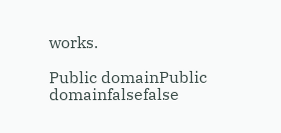works.

Public domainPublic domainfalsefalse